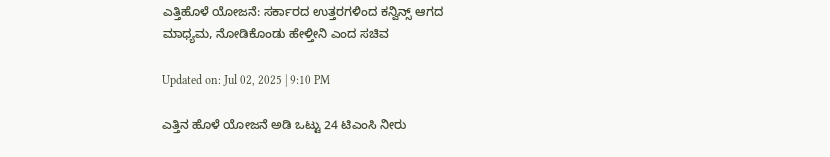ಎತ್ತಿಹೊಳೆ ಯೋಜನೆ: ಸರ್ಕಾರದ ಉತ್ತರಗಳಿಂದ ಕನ್ವಿನ್ಸ್ ಆಗದ ಮಾಧ್ಯಮ, ನೋಡಿಕೊಂಡು ಹೇಳ್ತೀನಿ ಎಂದ ಸಚಿವ

Updated on: Jul 02, 2025 | 9:10 PM

ಎತ್ತಿನ ಹೊಳೆ ಯೋಜನೆ ಅಡಿ ಒಟ್ಟು 24 ಟಿಎಂಸಿ ನೀರು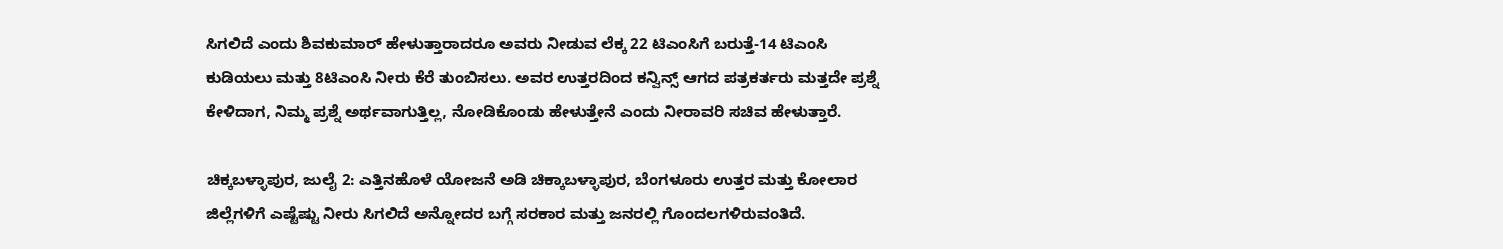ಸಿಗಲಿದೆ ಎಂದು ಶಿವಕುಮಾರ್ ಹೇಳುತ್ತಾರಾದರೂ ಅವರು ನೀಡುವ ಲೆಕ್ಕ 22 ಟಿಎಂಸಿಗೆ ಬರುತ್ತೆ-14 ಟಿಎಂಸಿ ಕುಡಿಯಲು ಮತ್ತು 8ಟಿಎಂಸಿ ನೀರು ಕೆರೆ ತುಂಬಿಸಲು. ಅವರ ಉತ್ತರದಿಂದ ಕನ್ವಿನ್ಸ್ ಆಗದ ಪತ್ರಕರ್ತರು ಮತ್ತದೇ ಪ್ರಶ್ನೆ ಕೇಳಿದಾಗ, ನಿಮ್ಮ ಪ್ರಶ್ನೆ ಅರ್ಥವಾಗುತ್ತಿಲ್ಲ, ನೋಡಿಕೊಂಡು ಹೇಳುತ್ತೇನೆ ಎಂದು ನೀರಾವರಿ ಸಚಿವ ಹೇಳುತ್ತಾರೆ.

ಚಿಕ್ಕಬಳ್ಳಾಪುರ, ಜುಲೈ 2: ಎತ್ತಿನಹೊಳೆ ಯೋಜನೆ ಅಡಿ ಚಿಕ್ಕಾಬಳ್ಳಾಪುರ, ಬೆಂಗಳೂರು ಉತ್ತರ ಮತ್ತು ಕೋಲಾರ ಜಿಲ್ಲೆಗಳಿಗೆ ಎಷ್ಟೆಷ್ಟು ನೀರು ಸಿಗಲಿದೆ ಅನ್ನೋದರ ಬಗ್ಗೆ ಸರಕಾರ ಮತ್ತು ಜನರಲ್ಲಿ ಗೊಂದಲಗಳಿರುವಂತಿದೆ.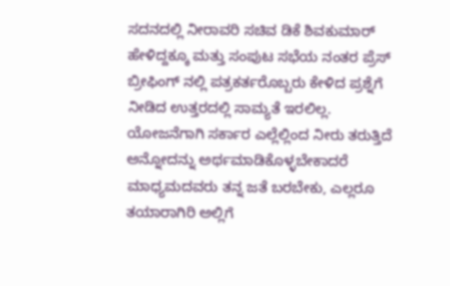ಸದನದಲ್ಲಿ ನೀರಾವರಿ ಸಚಿವ ಡಿಕೆ ಶಿವಕುಮಾರ್ ಹೇಳಿದ್ದಕ್ಕೂ ಮತ್ತು ಸಂಪುಟ ಸಭೆಯ ನಂತರ ಪ್ರೆಸ್ ಬ್ರೀಫಿಂಗ್ ನಲ್ಲಿ ಪತ್ರಕರ್ತರೊಬ್ಬರು ಕೇಳಿದ ಪ್ರಶ್ನೆಗೆ ನೀಡಿದ ಉತ್ತರದಲ್ಲಿ ಸಾಮ್ಯತೆ ಇರಲಿಲ್ಲ. ಯೋಜನೆಗಾಗಿ ಸರ್ಕಾರ ಎಲ್ಲೆಲ್ಲಿಂದ ನೀರು ತರುತ್ತಿದೆ ಅನ್ನೋದನ್ನು ಅರ್ಥಮಾಡಿಕೊಳ್ಳಬೇಕಾದರೆ ಮಾಧ್ಯಮದವರು ತನ್ನ ಜತೆ ಬರಬೇಕು, ಎಲ್ಲರೂ ತಯಾರಾಗಿರಿ ಅಲ್ಲಿಗೆ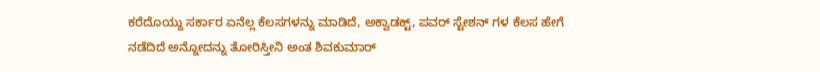ಕರೆದೊಯ್ದು ಸರ್ಕಾರ ಏನೆಲ್ಲ ಕೆಲಸಗಳನ್ನು ಮಾಡಿದೆ, ಅಕ್ವಾಡಕ್ಟ್, ಪವರ್ ಸ್ಟೇಶನ್ ಗಳ ಕೆಲಸ ಹೇಗೆ ನಡೆದಿದೆ ಅನ್ನೋದನ್ನು ತೋರಿಸ್ತೀನಿ ಅಂತ ಶಿವಕುಮಾರ್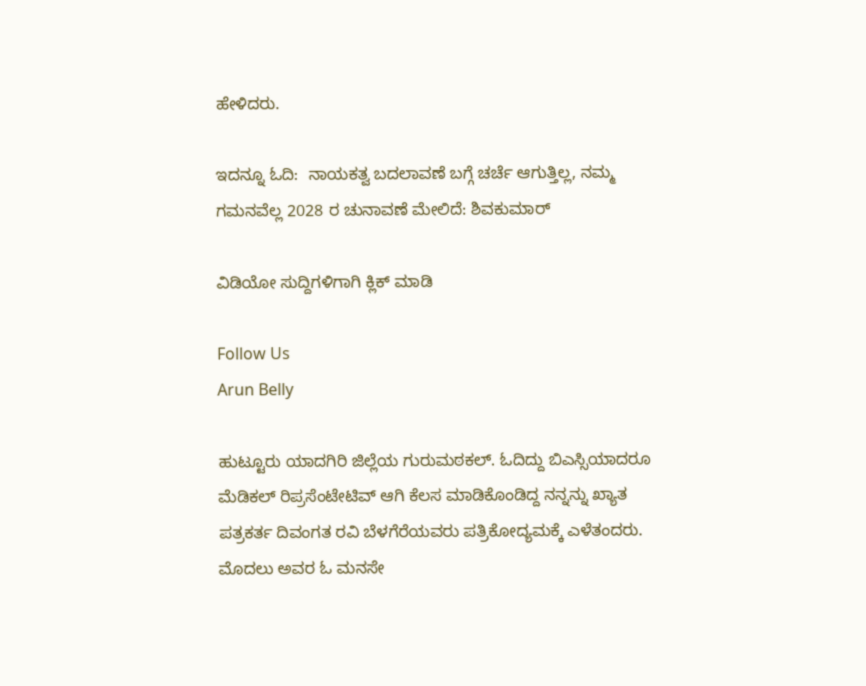ಹೇಳಿದರು.

ಇದನ್ನೂ ಓದಿ:  ನಾಯಕತ್ವ ಬದಲಾವಣೆ ಬಗ್ಗೆ ಚರ್ಚೆ ಆಗುತ್ತಿಲ್ಲ, ನಮ್ಮ ಗಮನವೆಲ್ಲ 2028 ರ ಚುನಾವಣೆ ಮೇಲಿದೆ: ಶಿವಕುಮಾರ್

ವಿಡಿಯೋ ಸುದ್ದಿಗಳಿಗಾಗಿ ಕ್ಲಿಕ್ ಮಾಡಿ

Follow Us
Arun Belly

ಹುಟ್ಟೂರು ಯಾದಗಿರಿ ಜಿಲ್ಲೆಯ ಗುರುಮಠಕಲ್. ಓದಿದ್ದು ಬಿಎಸ್ಸಿಯಾದರೂ ಮೆಡಿಕಲ್ ರಿಪ್ರಸೆಂಟೇಟಿವ್ ಆಗಿ ಕೆಲಸ ಮಾಡಿಕೊಂಡಿದ್ದ ನನ್ನನ್ನು ಖ್ಯಾತ ಪತ್ರಕರ್ತ ದಿವಂಗತ ರವಿ ಬೆಳಗೆರೆಯವರು ಪತ್ರಿಕೋದ್ಯಮಕ್ಕೆ ಎಳೆತಂದರು. ಮೊದಲು ಅವರ ಓ ಮನಸೇ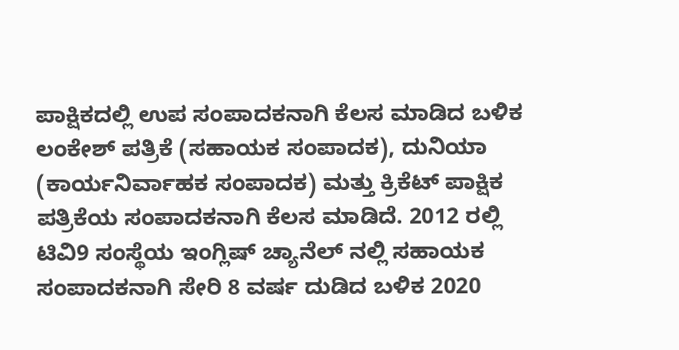ಪಾಕ್ಷಿಕದಲ್ಲಿ ಉಪ ಸಂಪಾದಕನಾಗಿ ಕೆಲಸ ಮಾಡಿದ ಬಳಿಕ ಲಂಕೇಶ್ ಪತ್ರಿಕೆ (ಸಹಾಯಕ ಸಂಪಾದಕ), ದುನಿಯಾ (ಕಾರ್ಯನಿರ್ವಾಹಕ ಸಂಪಾದಕ) ಮತ್ತು ಕ್ರಿಕೆಟ್ ಪಾಕ್ಷಿಕ ಪತ್ರಿಕೆಯ ಸಂಪಾದಕನಾಗಿ ಕೆಲಸ ಮಾಡಿದೆ. 2012 ರಲ್ಲಿ ಟಿವಿ9 ಸಂಸ್ಥೆಯ ಇಂಗ್ಲಿಷ್ ಚ್ಯಾನೆಲ್ ನಲ್ಲಿ ಸಹಾಯಕ ಸಂಪಾದಕನಾಗಿ ಸೇರಿ 8 ವರ್ಷ ದುಡಿದ ಬಳಿಕ 2020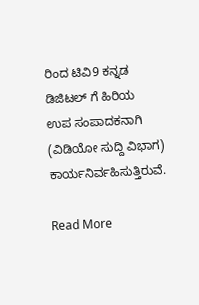ರಿಂದ ಟಿವಿ9 ಕನ್ನಡ ಡಿಜಿಟಲ್ ಗೆ ಹಿರಿಯ ಉಪ ಸಂಪಾದಕನಾಗಿ (ವಿಡಿಯೋ ಸುದ್ದಿ ವಿಭಾಗ) ಕಾರ್ಯನಿರ್ವಹಿಸುತ್ತಿರುವೆ.

Read More